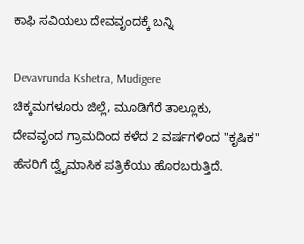ಕಾಫಿ ಸವಿಯಲು ದೇವವೃಂದಕ್ಕೆ ಬನ್ನಿ

Devavrunda Kshetra, Mudigere
ಚಿಕ್ಕಮಗಳೂರು ಜಿಲ್ಲೆ, ಮೂಡಿಗೆರೆ ತಾಲ್ಲೂಕು, ದೇವವೃಂದ ಗ್ರಾಮದಿಂದ ಕಳೆದ 2 ವರ್ಷಗಳಿಂದ "ಕೃಷಿಕ" ಹೆಸರಿಗೆ ದ್ವೈಮಾಸಿಕ ಪತ್ರಿಕೆಯು ಹೊರಬರುತ್ತಿದೆ.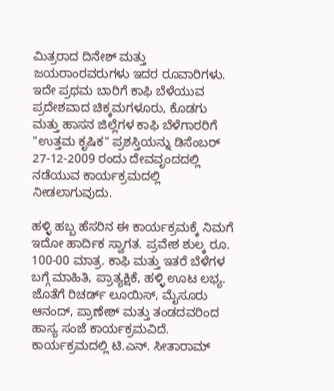ಮಿತ್ರರಾದ ದಿನೇಶ್ ಮತ್ತು ಜಯರಾಂರವರುಗಳು ಇದರ ರೂವಾರಿಗಳು. ಇದೇ ಪ್ರಥಮ ಬಾರಿಗೆ ಕಾಫಿ ಬೆಳೆಯುವ ಪ್ರದೇಶವಾದ ಚಿಕ್ಕಮಗಳೂರು, ಕೊಡಗು ಮತ್ತು ಹಾಸನ ಜಿಲ್ಲೆಗಳ ಕಾಫಿ ಬೆಳೆಗಾರರಿಗೆ "ಉತ್ತಮ ಕೃಷಿಕ" ಪ್ರಶಸ್ತಿಯನ್ನು ಡಿಸೆಂಬರ್ 27-12-2009 ರಂದು ದೇವವೃಂದದಲ್ಲಿ ನಡೆಯುವ ಕಾರ್ಯಕ್ರಮದಲ್ಲಿ ನೀಡಲಾಗುವುದು.

ಹಳ್ಳಿ ಹಬ್ಬ ಹೆಸರಿನ ಈ ಕಾರ್ಯಕ್ರಮಕ್ಕೆ ನಿಮಗೆ ಇದೋ ಹಾರ್ದಿಕ ಸ್ವಾಗತ. ಪ್ರವೇಶ ಶುಲ್ಕ ರೂ. 100-00 ಮಾತ್ರ. ಕಾಫಿ ಮತ್ತು ಇತರೆ ಬೆಳೆಗಳ ಬಗ್ಗೆ ಮಾಹಿತಿ, ಪ್ರಾತ್ಯಕ್ಷಿಕೆ, ಹಳ್ಳಿ ಊಟ ಲಭ್ಯ. ಜೊತೆಗೆ ರಿಚರ್ಡ್ ಲೂಯಿಸ್, ಮೈಸೂರು ಆನಂದ್, ಪ್ರಾಣೇಶ್ ಮತ್ತು ತಂಡದವರಿಂದ ಹಾಸ್ಯ ಸಂಜೆ ಕಾರ್ಯಕ್ರಮವಿದೆ. ಕಾರ್ಯಕ್ರಮದಲ್ಲಿ ಟಿ.ಎನ್. ಸೀತಾರಾಮ್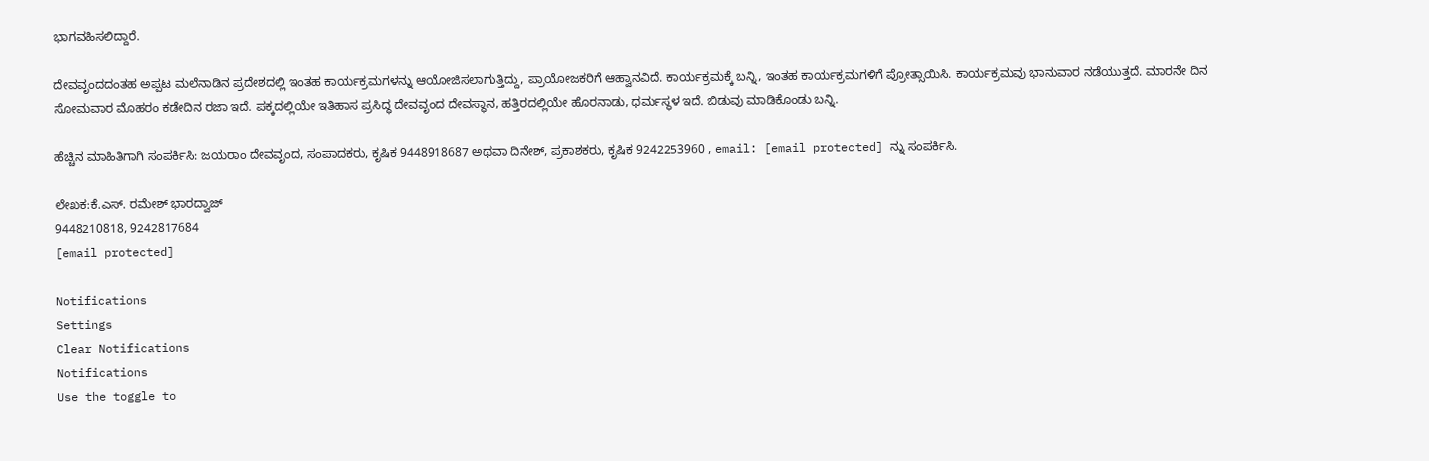ಭಾಗವಹಿಸಲಿದ್ದಾರೆ.

ದೇವವೃಂದದಂತಹ ಅಪ್ಪಟ ಮಲೆನಾಡಿನ ಪ್ರದೇಶದಲ್ಲಿ ಇಂತಹ ಕಾರ್ಯಕ್ರಮಗಳನ್ನು ಆಯೋಜಿಸಲಾಗುತ್ತಿದ್ದು, ಪ್ರಾಯೋಜಕರಿಗೆ ಆಹ್ವಾನವಿದೆ. ಕಾರ್ಯಕ್ರಮಕ್ಕೆ ಬನ್ನಿ, ಇಂತಹ ಕಾರ್ಯಕ್ರಮಗಳಿಗೆ ಪ್ರೋತ್ಸಾಯಿಸಿ. ಕಾರ್ಯಕ್ರಮವು ಭಾನುವಾರ ನಡೆಯುತ್ತದೆ. ಮಾರನೇ ದಿನ ಸೋಮವಾರ ಮೊಹರಂ ಕಡೇದಿನ ರಜಾ ಇದೆ. ಪಕ್ಕದಲ್ಲಿಯೇ ಇತಿಹಾಸ ಪ್ರಸಿದ್ಧ ದೇವವೃಂದ ದೇವಸ್ಥಾನ, ಹತ್ತಿರದಲ್ಲಿಯೇ ಹೊರನಾಡು, ಧರ್ಮಸ್ಥಳ ಇದೆ. ಬಿಡುವು ಮಾಡಿಕೊಂಡು ಬನ್ನಿ.

ಹೆಚ್ಚಿನ ಮಾಹಿತಿಗಾಗಿ ಸಂಪರ್ಕಿಸಿ: ಜಯರಾಂ ದೇವವೃಂದ, ಸಂಪಾದಕರು, ಕೃಷಿಕ 9448918687 ಅಥವಾ ದಿನೇಶ್, ಪ್ರಕಾಶಕರು, ಕೃಷಿಕ 9242253960 , email: [email protected] ನ್ನು ಸಂಪರ್ಕಿಸಿ.

ಲೇಖಕ:ಕೆ.ಎಸ್. ರಮೇಶ್ ಭಾರದ್ವಾಜ್
9448210818, 9242817684
[email protected]

Notifications
Settings
Clear Notifications
Notifications
Use the toggle to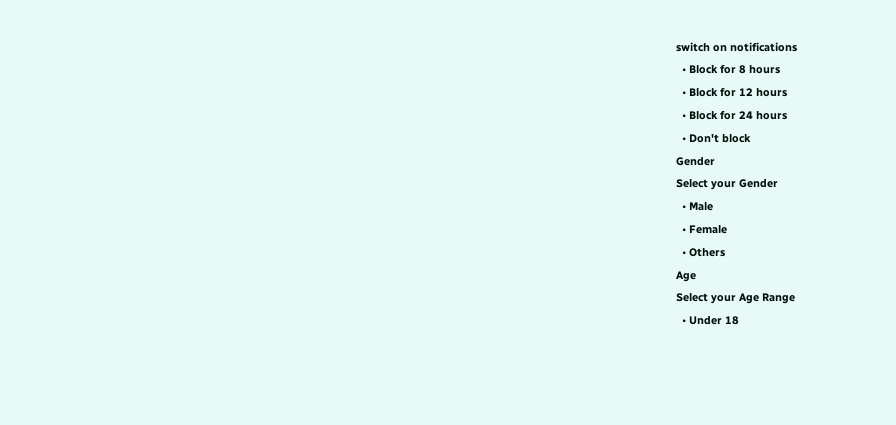switch on notifications
  • Block for 8 hours
  • Block for 12 hours
  • Block for 24 hours
  • Don't block
Gender
Select your Gender
  • Male
  • Female
  • Others
Age
Select your Age Range
  • Under 18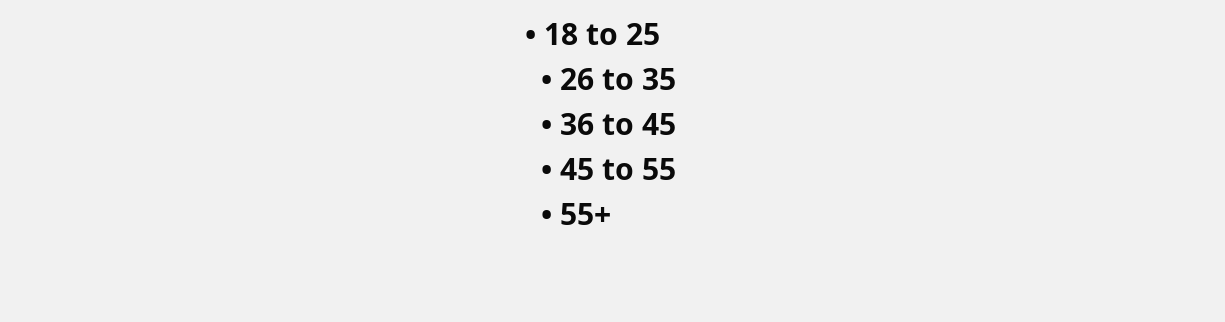• 18 to 25
  • 26 to 35
  • 36 to 45
  • 45 to 55
  • 55+